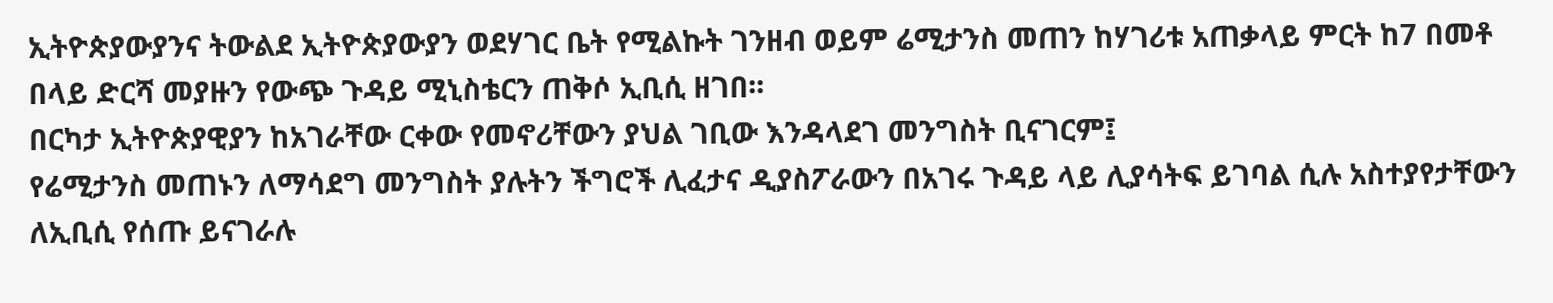ኢትዮጵያውያንና ትውልደ ኢትዮጵያውያን ወደሃገር ቤት የሚልኩት ገንዘብ ወይም ሬሚታንስ መጠን ከሃገሪቱ አጠቃላይ ምርት ከ7 በመቶ በላይ ድርሻ መያዙን የውጭ ጉዳይ ሚኒስቴርን ጠቅሶ ኢቢሲ ዘገበ፡፡
በርካታ ኢትዮጵያዊያን ከአገራቸው ርቀው የመኖሪቸውን ያህል ገቢው እንዳላደገ መንግስት ቢናገርም፤
የሬሚታንስ መጠኑን ለማሳደግ መንግስት ያሉትን ችግሮች ሊፈታና ዲያስፖራውን በአገሩ ጉዳይ ላይ ሊያሳትፍ ይገባል ሲሉ አስተያየታቸውን ለኢቢሲ የሰጡ ይናገራሉ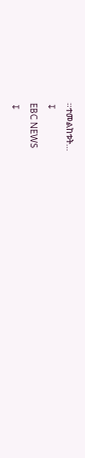።ተመልከቱት…
↧
EBC NEWS
↧